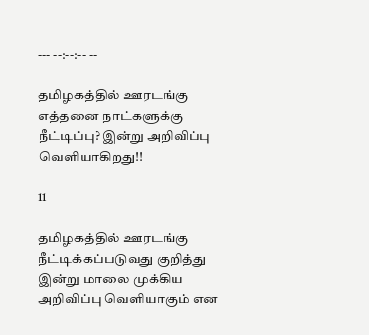--- --:--:-- --

தமிழகத்தில் ஊரடங்கு எத்தனை நாட்களுக்கு நீட்டிப்பு? இன்று அறிவிப்பு வெளியாகிறது!!

11

தமிழகத்தில் ஊரடங்கு நீட்டிக்கப்படுவது குறித்து இன்று மாலை முக்கிய அறிவிப்பு வெளியாகும் என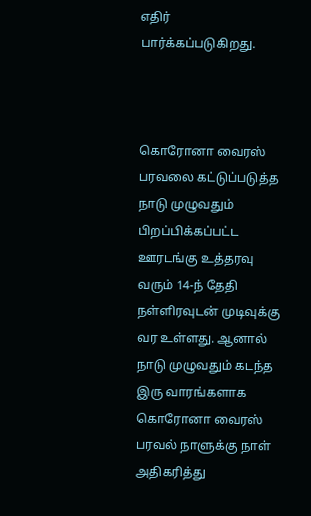எதிர் பார்க்கப்படுகிறது.



கொரோனா வைரஸ் பரவலை கட்டுப்படுத்த நாடு முழுவதும் பிறப்பிக்கப்பட்ட ஊரடங்கு உத்தரவு வரும் 14-ந் தேதி நள்ளிரவுடன் முடிவுக்கு வர உள்ளது. ஆனால் நாடு முழுவதும் கடந்த இரு வாரங்களாக கொரோனா வைரஸ் பரவல் நாளுக்கு நாள் அதிகரித்து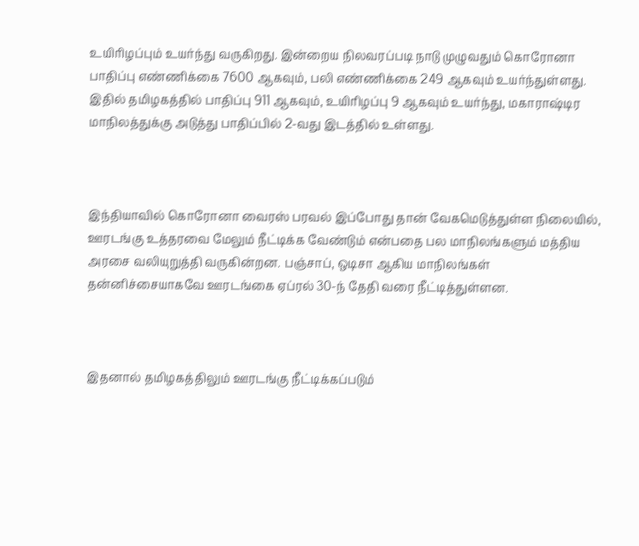உயிரிழப்பும் உயர்ந்து வருகிறது. இன்றைய நிலவரப்படி நாடு முழுவதும் கொரோனா பாதிப்பு எண்ணிக்கை 7600 ஆகவும், பலி எண்ணிக்கை 249 ஆகவும் உயர்ந்துள்ளது. இதில் தமிழகத்தில் பாதிப்பு 911 ஆகவும், உயிரிழப்பு 9 ஆகவும் உயர்ந்து, மகாராஷ்டிர மாநிலத்துக்கு அடுத்து பாதிப்பில் 2-வது இடத்தில் உள்ளது.



இந்தியாவில் கொரோனா வைரஸ் பரவல் இப்போது தான் வேகமெடுத்துள்ள நிலையில், ஊரடங்கு உத்தரவை மேலும் நீட்டிக்க வேண்டும் என்பதை பல மாநிலங்களும் மத்திய அரசை வலியுறுத்தி வருகின்றன. பஞ்சாப், ஒடிசா ஆகிய மாநிலங்கள் தன்னிச்சையாகவே ஊரடங்கை ஏப்ரல் 30-ந் தேதி வரை நீட்டித்துள்ளன.



இதனால் தமிழகத்திலும் ஊரடங்கு நீட்டிக்கப்படும்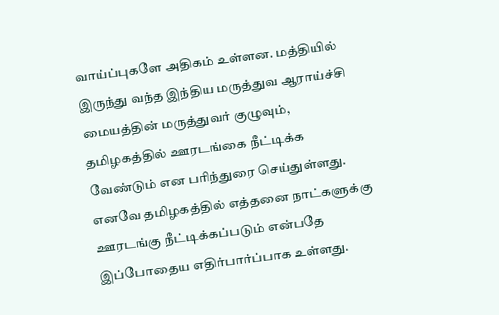வாய்ப்புகளே அதிகம் உள்ளன. மத்தியில் இருந்து வந்த இந்திய மருத்துவ ஆராய்ச்சி மையத்தின் மருத்துவர் குழுவும், தமிழகத்தில் ஊரடங்கை நீட்டிக்க வேண்டும் என பரிந்துரை செய்துள்ளது. எனவே தமிழகத்தில் எத்தனை நாட்களுக்கு ஊரடங்கு நீட்டிக்கப்படும் என்பதே இப்போதைய எதிர்பார்ப்பாக உள்ளது.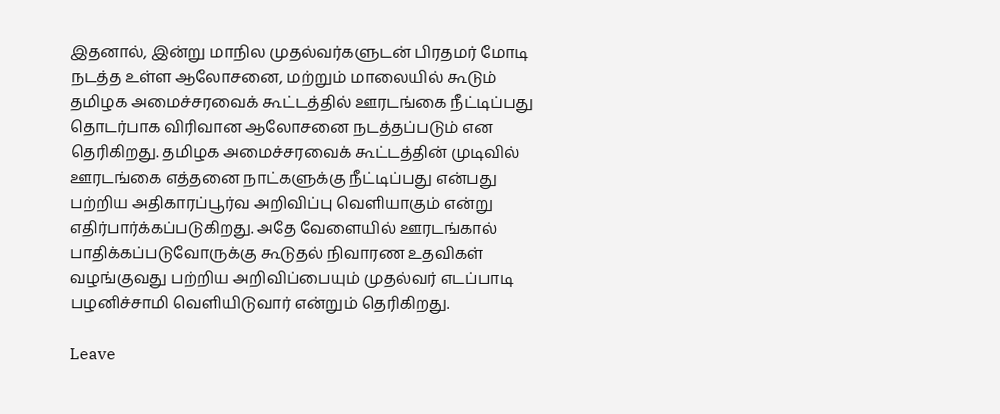இதனால், இன்று மாநில முதல்வர்களுடன் பிரதமர் மோடி நடத்த உள்ள ஆலோசனை, மற்றும் மாலையில் கூடும் தமிழக அமைச்சரவைக் கூட்டத்தில் ஊரடங்கை நீட்டிப்பது தொடர்பாக விரிவான ஆலோசனை நடத்தப்படும் என தெரிகிறது. தமிழக அமைச்சரவைக் கூட்டத்தின் முடிவில் ஊரடங்கை எத்தனை நாட்களுக்கு நீட்டிப்பது என்பது பற்றிய அதிகாரப்பூர்வ அறிவிப்பு வெளியாகும் என்று எதிர்பார்க்கப்படுகிறது. அதே வேளையில் ஊரடங்கால் பாதிக்கப்படுவோருக்கு கூடுதல் நிவாரண உதவிகள் வழங்குவது பற்றிய அறிவிப்பையும் முதல்வர் எடப்பாடி பழனிச்சாமி வெளியிடுவார் என்றும் தெரிகிறது.

Leave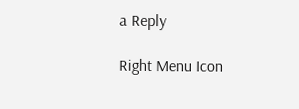a Reply

Right Menu Icon